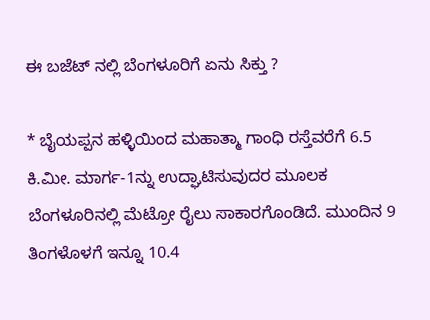ಈ ಬಜೆಟ್ ನಲ್ಲಿ ಬೆಂಗಳೂರಿಗೆ ಏನು ಸಿಕ್ತು ?

* ಬೈಯಪ್ಪನ ಹಳ್ಳಿಯಿಂದ ಮಹಾತ್ಮಾ ಗಾಂಧಿ ರಸ್ತೆವರೆಗೆ 6.5 ಕಿ.ಮೀ. ಮಾರ್ಗ-1ನ್ನು ಉದ್ಘಾಟಿಸುವುದರ ಮೂಲಕ ಬೆಂಗಳೂರಿನಲ್ಲಿ ಮೆಟ್ರೋ ರೈಲು ಸಾಕಾರಗೊಂಡಿದೆ. ಮುಂದಿನ 9 ತಿಂಗಳೊಳಗೆ ಇನ್ನೂ 10.4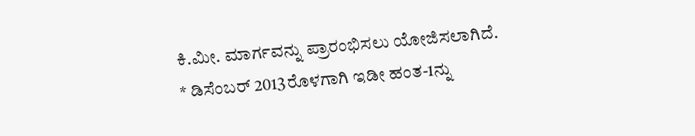ಕಿ.ಮೀ. ಮಾರ್ಗವನ್ನು ಪ್ರಾರಂಭಿಸಲು ಯೋಜಿಸಲಾಗಿದೆ.
* ಡಿಸೆಂಬರ್ 2013ರೊಳಗಾಗಿ ಇಡೀ ಹಂತ-1ನ್ನು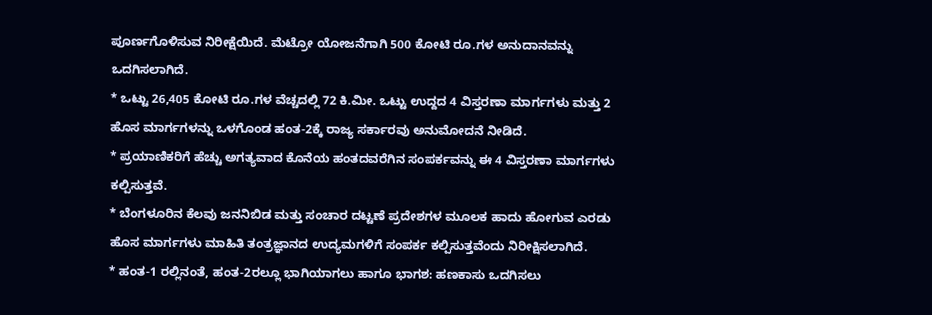ಪೂರ್ಣಗೊಳಿಸುವ ನಿರೀಕ್ಷೆಯಿದೆ. ಮೆಟ್ರೋ ಯೋಜನೆಗಾಗಿ 500 ಕೋಟಿ ರೂ.ಗಳ ಅನುದಾನವನ್ನು ಒದಗಿಸಲಾಗಿದೆ.
* ಒಟ್ಟು 26,405 ಕೋಟಿ ರೂ.ಗಳ ವೆಚ್ಚದಲ್ಲಿ 72 ಕಿ.ಮೀ. ಒಟ್ಟು ಉದ್ದದ 4 ವಿಸ್ತರಣಾ ಮಾರ್ಗಗಳು ಮತ್ತು 2 ಹೊಸ ಮಾರ್ಗಗಳನ್ನು ಒಳಗೊಂಡ ಹಂತ-2ಕ್ಕೆ ರಾಜ್ಯ ಸರ್ಕಾರವು ಅನುಮೋದನೆ ನೀಡಿದೆ.
* ಪ್ರಯಾಣಿಕರಿಗೆ ಹೆಚ್ಚು ಅಗತ್ಯವಾದ ಕೊನೆಯ ಹಂತದವರೆಗಿನ ಸಂಪರ್ಕವನ್ನು ಈ 4 ವಿಸ್ತರಣಾ ಮಾರ್ಗಗಳು ಕಲ್ಪಿಸುತ್ತವೆ.
* ಬೆಂಗಳೂರಿನ ಕೆಲವು ಜನನಿಬಿಡ ಮತ್ತು ಸಂಚಾರ ದಟ್ಟಣೆ ಪ್ರದೇಶಗಳ ಮೂಲಕ ಹಾದು ಹೋಗುವ ಎರಡು ಹೊಸ ಮಾರ್ಗಗಳು ಮಾಹಿತಿ ತಂತ್ರಜ್ಞಾನದ ಉದ್ಯಮಗಳಿಗೆ ಸಂಪರ್ಕ ಕಲ್ಪಿಸುತ್ತವೆಂದು ನಿರೀಕ್ಷಿಸಲಾಗಿದೆ.
* ಹಂತ-1 ರಲ್ಲಿನಂತೆ, ಹಂತ-2ರಲ್ಲೂ ಭಾಗಿಯಾಗಲು ಹಾಗೂ ಭಾಗಶ: ಹಣಕಾಸು ಒದಗಿಸಲು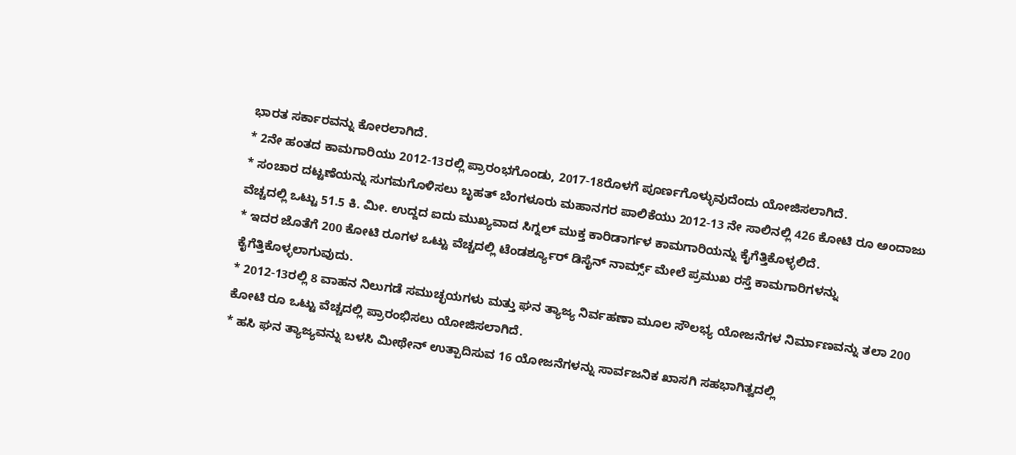ಭಾರತ ಸರ್ಕಾರವನ್ನು ಕೋರಲಾಗಿದೆ.
* 2ನೇ ಹಂತದ ಕಾಮಗಾರಿಯು 2012-13ರಲ್ಲಿ ಪ್ರಾರಂಭಗೊಂಡು, 2017-18ರೊಳಗೆ ಪೂರ್ಣಗೊಳ್ಳುವುದೆಂದು ಯೋಜಿಸಲಾಗಿದೆ.
* ಸಂಚಾರ ದಟ್ಟಣೆಯನ್ನು ಸುಗಮಗೊಳಿಸಲು ಬೃಹತ್ ಬೆಂಗಳೂರು ಮಹಾನಗರ ಪಾಲಿಕೆಯು 2012-13 ನೇ ಸಾಲಿನಲ್ಲಿ 426 ಕೋಟಿ ರೂ ಅಂದಾಜು ವೆಚ್ಚದಲ್ಲಿ ಒಟ್ಟು 51.5 ಕಿ. ಮೀ. ಉದ್ದದ ಐದು ಮುಖ್ಯವಾದ ಸಿಗ್ನಲ್ ಮುಕ್ತ ಕಾರಿಡಾರ್ಗಳ ಕಾಮಗಾರಿಯನ್ನು ಕೈಗೆತ್ತಿಕೊಳ್ಳಲಿದೆ.
* ಇದರ ಜೊತೆಗೆ 200 ಕೋಟಿ ರೂಗಳ ಒಟ್ಟು ವೆಚ್ಚದಲ್ಲಿ ಟೆಂಡರ್ಶ್ಯೂರ್ ಡಿಸೈನ್ ನಾರ್ಮ್ಸ್ ಮೇಲೆ ಪ್ರಮುಖ ರಸ್ತೆ ಕಾಮಗಾರಿಗಳನ್ನು ಕೈಗೆತ್ತಿಕೊಳ್ಳಲಾಗುವುದು.
* 2012-13ರಲ್ಲಿ 8 ವಾಹನ ನಿಲುಗಡೆ ಸಮುಚ್ಛಯಗಳು ಮತ್ತು ಘನ ತ್ಯಾಜ್ಯ ನಿರ್ವಹಣಾ ಮೂಲ ಸೌಲಭ್ಯ ಯೋಜನೆಗಳ ನಿರ್ಮಾಣವನ್ನು ತಲಾ 200
ಕೋಟಿ ರೂ ಒಟ್ಟು ವೆಚ್ಚದಲ್ಲಿ ಪ್ರಾರಂಭಿಸಲು ಯೋಜಿಸಲಾಗಿದೆ.
* ಹಸಿ ಘನ ತ್ಯಾಜ್ಯವನ್ನು ಬಳಸಿ ಮೀಥೇನ್ ಉತ್ಪಾದಿಸುವ 16 ಯೋಜನೆಗಳನ್ನು ಸಾರ್ವಜನಿಕ ಖಾಸಗಿ ಸಹಭಾಗಿತ್ವದಲ್ಲಿ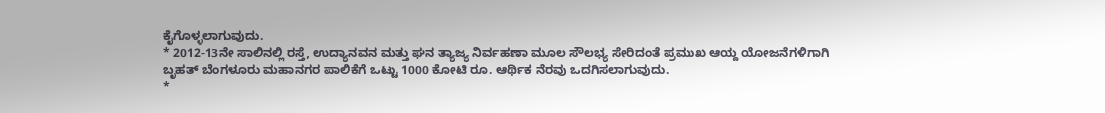ಕೈಗೊಳ್ಳಲಾಗುವುದು.
* 2012-13ನೇ ಸಾಲಿನಲ್ಲಿ ರಸ್ತೆ, ಉದ್ಯಾನವನ ಮತ್ತು ಘನ ತ್ಯಾಜ್ಯ ನಿರ್ವಹಣಾ ಮೂಲ ಸೌಲಭ್ಯ ಸೇರಿದಂತೆ ಪ್ರಮುಖ ಆಯ್ದ ಯೋಜನೆಗಳಿಗಾಗಿ
ಬೃಹತ್ ಬೆಂಗಳೂರು ಮಹಾನಗರ ಪಾಲಿಕೆಗೆ ಒಟ್ಟು 1000 ಕೋಟಿ ರೂ. ಆರ್ಥಿಕ ನೆರವು ಒದಗಿಸಲಾಗುವುದು.
*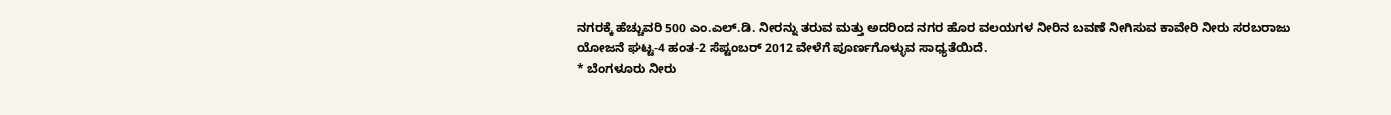ನಗರಕ್ಕೆ ಹೆಚ್ಚುವರಿ 500 ಎಂ.ಎಲ್.ಡಿ. ನೀರನ್ನು ತರುವ ಮತ್ತು ಅದರಿಂದ ನಗರ ಹೊರ ವಲಯಗಳ ನೀರಿನ ಬವಣೆ ನೀಗಿಸುವ ಕಾವೇರಿ ನೀರು ಸರಬರಾಜು ಯೋಜನೆ ಘಟ್ಟ-4 ಹಂತ-2 ಸೆಪ್ಟಂಬರ್ 2012 ವೇಳೆಗೆ ಪೂರ್ಣಗೊಳ್ಳುವ ಸಾಧ್ಯತೆಯಿದೆ.
* ಬೆಂಗಳೂರು ನೀರು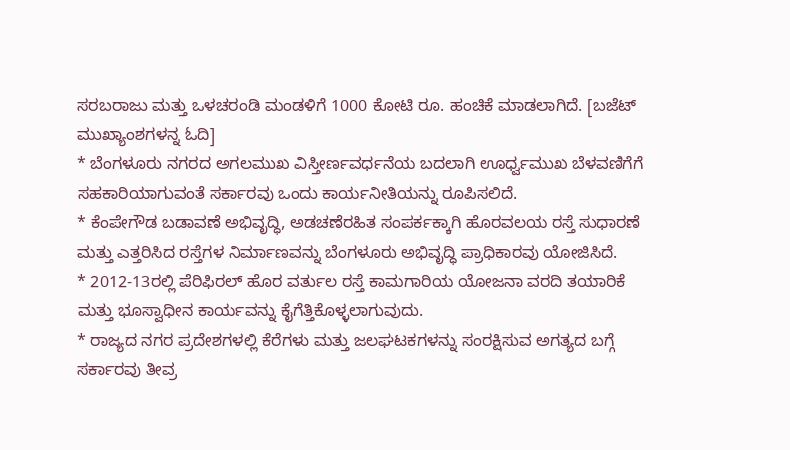ಸರಬರಾಜು ಮತ್ತು ಒಳಚರಂಡಿ ಮಂಡಳಿಗೆ 1000 ಕೋಟಿ ರೂ. ಹಂಚಿಕೆ ಮಾಡಲಾಗಿದೆ. [ಬಜೆಟ್ ಮುಖ್ಯಾಂಶಗಳನ್ನ ಓದಿ]
* ಬೆಂಗಳೂರು ನಗರದ ಅಗಲಮುಖ ವಿಸ್ತೀರ್ಣವರ್ಧನೆಯ ಬದಲಾಗಿ ಊರ್ಧ್ವಮುಖ ಬೆಳವಣಿಗೆಗೆ ಸಹಕಾರಿಯಾಗುವಂತೆ ಸರ್ಕಾರವು ಒಂದು ಕಾರ್ಯನೀತಿಯನ್ನು ರೂಪಿಸಲಿದೆ.
* ಕೆಂಪೇಗೌಡ ಬಡಾವಣೆ ಅಭಿವೃದ್ಧಿ, ಅಡಚಣೆರಹಿತ ಸಂಪರ್ಕಕ್ಕಾಗಿ ಹೊರವಲಯ ರಸ್ತೆ ಸುಧಾರಣೆ ಮತ್ತು ಎತ್ತರಿಸಿದ ರಸ್ತೆಗಳ ನಿರ್ಮಾಣವನ್ನು ಬೆಂಗಳೂರು ಅಭಿವೃದ್ಧಿ ಪ್ರಾಧಿಕಾರವು ಯೋಜಿಸಿದೆ.
* 2012-13ರಲ್ಲಿ ಪೆರಿಫಿರಲ್ ಹೊರ ವರ್ತುಲ ರಸ್ತೆ ಕಾಮಗಾರಿಯ ಯೋಜನಾ ವರದಿ ತಯಾರಿಕೆ ಮತ್ತು ಭೂಸ್ವಾಧೀನ ಕಾರ್ಯವನ್ನು ಕೈಗೆತ್ತಿಕೊಳ್ಳಲಾಗುವುದು.
* ರಾಜ್ಯದ ನಗರ ಪ್ರದೇಶಗಳಲ್ಲಿ ಕೆರೆಗಳು ಮತ್ತು ಜಲಘಟಕಗಳನ್ನು ಸಂರಕ್ಷಿಸುವ ಅಗತ್ಯದ ಬಗ್ಗೆ ಸರ್ಕಾರವು ತೀವ್ರ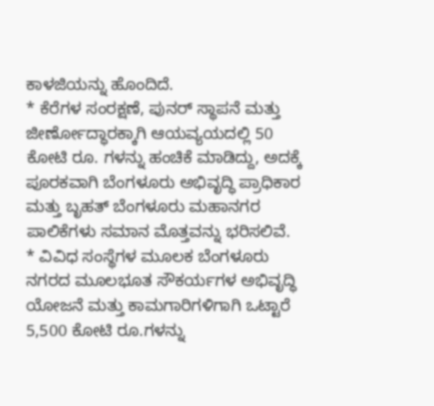ಕಾಳಜಿಯನ್ನು ಹೊಂದಿದೆ.
* ಕೆರೆಗಳ ಸಂರಕ್ಷಣೆ, ಪುನರ್ ಸ್ಥಾಪನೆ ಮತ್ತು ಜೀರ್ಣೋದ್ಧಾರಕ್ಕಾಗಿ ಆಯವ್ಯಯದಲ್ಲಿ 50 ಕೋಟಿ ರೂ. ಗಳನ್ನು ಹಂಚಿಕೆ ಮಾಡಿದ್ದು, ಅದಕ್ಕೆ ಪೂರಕವಾಗಿ ಬೆಂಗಳೂರು ಅಭಿವೃದ್ಧಿ ಪ್ರಾಧಿಕಾರ ಮತ್ತು ಬೃಹತ್ ಬೆಂಗಳೂರು ಮಹಾನಗರ ಪಾಲಿಕೆಗಳು ಸಮಾನ ಮೊತ್ತವನ್ನು ಭರಿಸಲಿವೆ.
* ವಿವಿಧ ಸಂಸ್ಥೆಗಳ ಮೂಲಕ ಬೆಂಗಳೂರು ನಗರದ ಮೂಲಭೂತ ಸೌಕರ್ಯಗಳ ಅಭಿವೃದ್ಧಿ ಯೋಜನೆ ಮತ್ತು ಕಾಮಗಾರಿಗಳಿಗಾಗಿ ಒಟ್ಟಾರೆ 5,500 ಕೋಟಿ ರೂ.ಗಳನ್ನು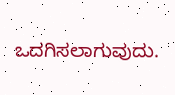ಒದಗಿಸಲಾಗುವುದು.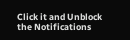Click it and Unblock the Notifications